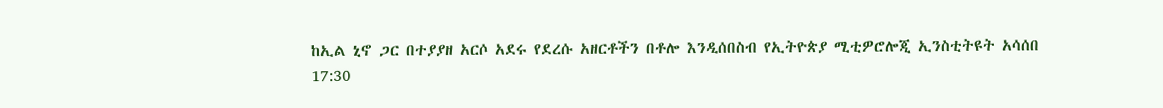ከኢል ኒኖ ጋር በተያያዘ አርሶ አደሩ የደረሱ አዘርቶችን በቶሎ እንዲሰበስብ የኢትዮጵያ ሚቲዎሮሎጂ ኢንስቲትዩት አሳሰበ
17:30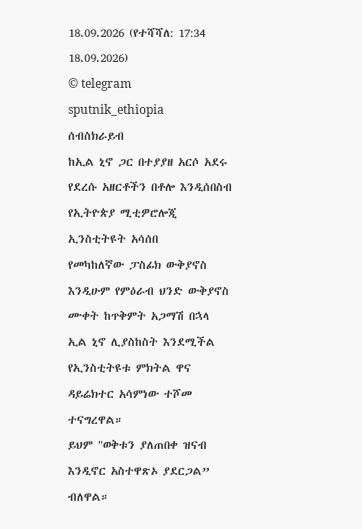18.09.2026 (የተሻሻለ: 17:34 18.09.2026)
© telegram sputnik_ethiopia
ሰብስክራይብ
ከኢል ኒኖ ጋር በተያያዘ አርሶ አደሩ የደረሱ አዘርቶችን በቶሎ እንዲሰበስብ የኢትዮጵያ ሚቲዎሮሎጂ ኢንስቲትዩት አሳሰበ
የመካከለኛው ፓስፊክ ውቅያኖስ እንዲሁም የምዕራብ ህንድ ውቅያኖስ ሙቀት ከጥቅምት አጋማሽ በኋላ ኢል ኒኖ ሊያስከስት እንደሚችል የኢንስቲትዩቱ ምክትል ዋና ዳይሬክተር አሳምነው ተሾመ ተናግረዋል።
ይህም "ወቅቱን ያለጠበቀ ዝናብ እንዲኖር አስተዋጽኦ ያደርጋል” ብለዋል።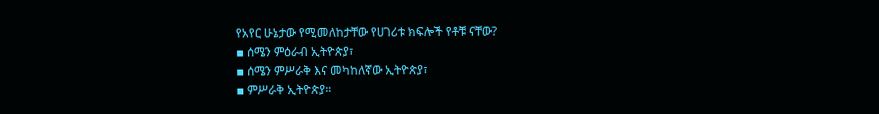የአየር ሁኔታው የሚመለከታቸው የሀገሪቱ ክፍሎች የቶቹ ናቸው?
▪ ሰሜን ምዕራብ ኢትዮጵያ፣
▪ ሰሜን ምሥራቅ እና መካከለኛው ኢትዮጵያ፣
▪ ምሥራቅ ኢትዮጵያ።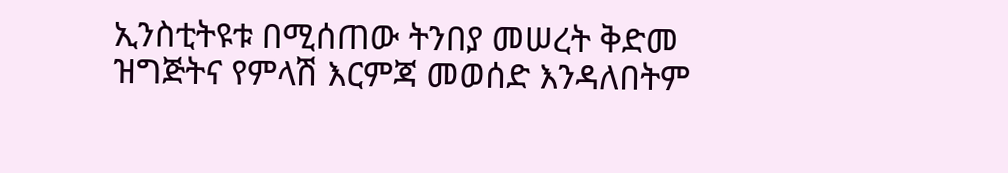ኢንስቲትዩቱ በሚሰጠው ትንበያ መሠረት ቅድመ ዝግጅትና የምላሽ እርምጃ መወሰድ እንዳለበትም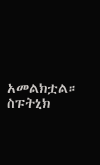አመልክቷል።
ስፑትኒክ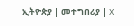ኢትዮጵያ | መተግበሪያ | X